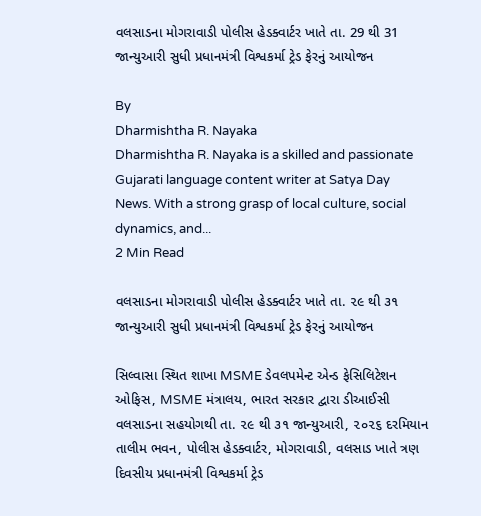વલસાડના મોગરાવાડી પોલીસ હેડક્વાર્ટર ખાતે તા. 29 થી 31 જાન્યુઆરી સુધી પ્રધાનમંત્રી વિશ્વકર્મા ટ્રેડ ફેરનું આયોજન

By
Dharmishtha R. Nayaka
Dharmishtha R. Nayaka is a skilled and passionate Gujarati language content writer at Satya Day News. With a strong grasp of local culture, social dynamics, and...
2 Min Read

વલસાડના મોગરાવાડી પોલીસ હેડક્વાર્ટર ખાતે તા. ૨૯ થી ૩૧ જાન્યુઆરી સુધી પ્રધાનમંત્રી વિશ્વકર્મા ટ્રેડ ફેરનું આયોજન

સિલ્વાસા સ્થિત શાખા MSME ડેવલપમેન્ટ એન્ડ ફેસિલિટેશન ઓફિસ, MSME મંત્રાલય, ભારત સરકાર દ્વારા ડીઆઈસી વલસાડના સહયોગથી તા. ૨૯ થી ૩૧ જાન્યુઆરી, ૨૦૨૬ દરમિયાન તાલીમ ભવન, પોલીસ હેડક્વાર્ટર, મોગરાવાડી, વલસાડ ખાતે ત્રણ દિવસીય પ્રધાનમંત્રી વિશ્વકર્મા ટ્રેડ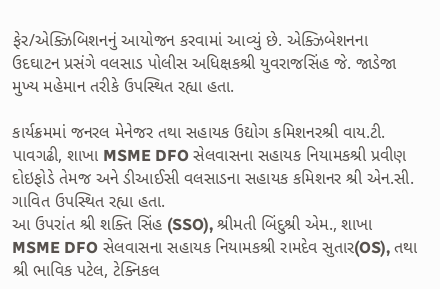ફેર/એક્ઝિબિશનનું આયોજન કરવામાં આવ્યું છે. એક્ઝિબેશનના ઉદઘાટન પ્રસંગે વલસાડ પોલીસ અધિક્ષકશ્રી યુવરાજસિંહ જે. જાડેજા મુખ્ય મહેમાન તરીકે ઉપસ્થિત રહ્યા હતા.

કાર્યક્રમમાં જનરલ મેનેજર તથા સહાયક ઉદ્યોગ કમિશનરશ્રી વાય.ટી. પાવગઢી, શાખા MSME DFO સેલવાસના સહાયક નિયામકશ્રી પ્રવીણ દોઇફોડે તેમજ અને ડીઆઈસી વલસાડના સહાયક કમિશનર શ્રી એન.સી. ગાવિત ઉપસ્થિત રહ્યા હતા.
આ ઉપરાંત શ્રી શક્તિ સિંહ (SSO), શ્રીમતી બિંદુશ્રી એમ., શાખા MSME DFO સેલવાસના સહાયક નિયામકશ્રી રામદેવ સુતાર(OS), તથા શ્રી ભાવિક પટેલ, ટેક્નિકલ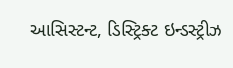આસિસ્ટન્ટ, ડિસ્ટ્રિક્ટ ઇન્ડસ્ટ્રીઝ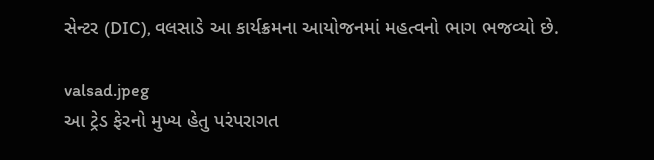સેન્ટર (DIC), વલસાડે આ કાર્યક્રમના આયોજનમાં મહત્વનો ભાગ ભજવ્યો છે.

valsad.jpeg
આ ટ્રેડ ફેરનો મુખ્ય હેતુ પરંપરાગત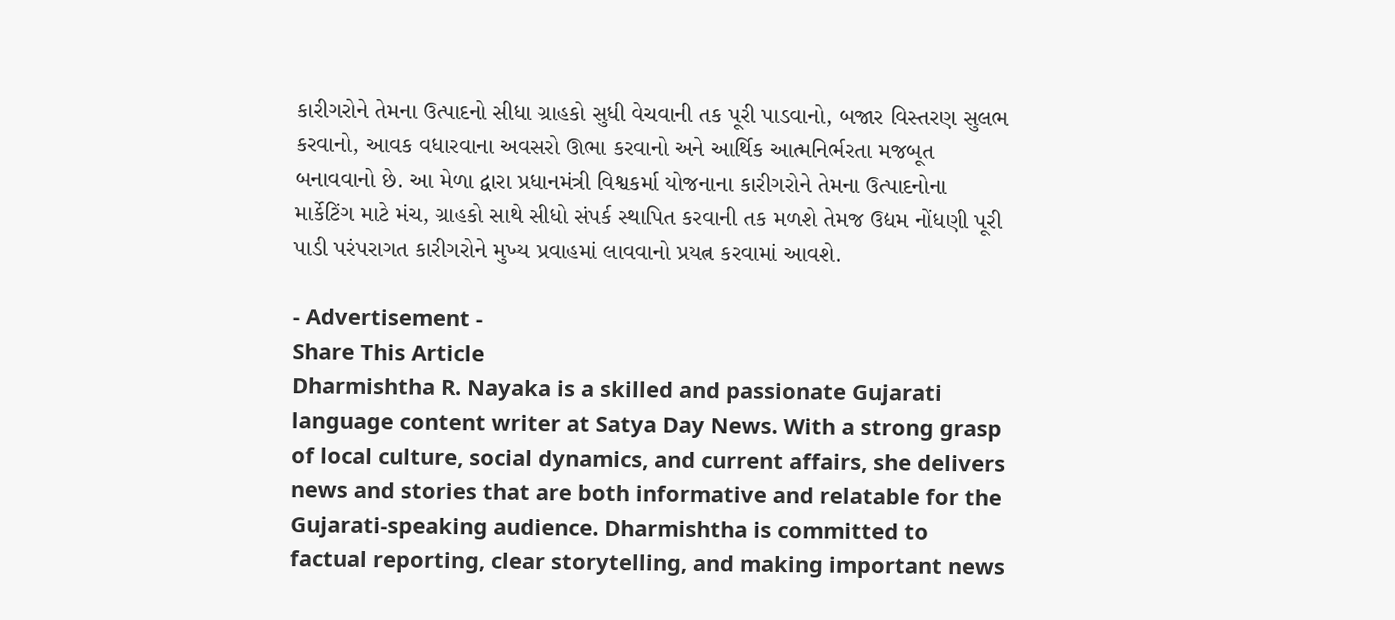કારીગરોને તેમના ઉત્પાદનો સીધા ગ્રાહકો સુધી વેચવાની તક પૂરી પાડવાનો, બજાર વિસ્તરણ સુલભ કરવાનો, આવક વધારવાના અવસરો ઊભા કરવાનો અને આર્થિક આત્મનિર્ભરતા મજબૂત બનાવવાનો છે. આ મેળા દ્વારા પ્રધાનમંત્રી વિશ્વકર્મા યોજનાના કારીગરોને તેમના ઉત્પાદનોના માર્કેટિંગ માટે મંચ, ગ્રાહકો સાથે સીધો સંપર્ક સ્થાપિત કરવાની તક મળશે તેમજ ઉદ્યમ નોંધણી પૂરી પાડી પરંપરાગત કારીગરોને મુખ્ય પ્રવાહમાં લાવવાનો પ્રયત્ન કરવામાં આવશે.

- Advertisement -
Share This Article
Dharmishtha R. Nayaka is a skilled and passionate Gujarati language content writer at Satya Day News. With a strong grasp of local culture, social dynamics, and current affairs, she delivers news and stories that are both informative and relatable for the Gujarati-speaking audience. Dharmishtha is committed to factual reporting, clear storytelling, and making important news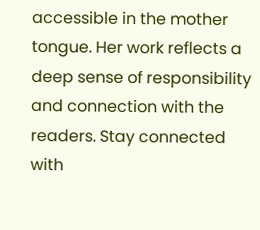accessible in the mother tongue. Her work reflects a deep sense of responsibility and connection with the readers. Stay connected with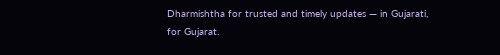Dharmishtha for trusted and timely updates — in Gujarati, for Gujarat.